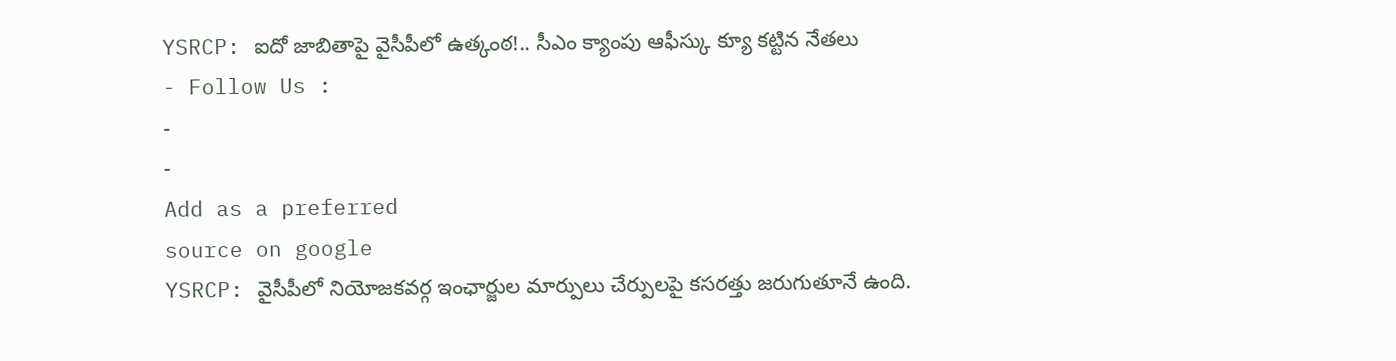YSRCP: ఐదో జాబితాపై వైసీపీలో ఉత్కంఠ!.. సీఎం క్యాంపు ఆఫీస్కు క్యూ కట్టిన నేతలు
- Follow Us :
-
-
Add as a preferred
source on google
YSRCP: వైసీపీలో నియోజకవర్గ ఇంఛార్జుల మార్పులు చేర్పులపై కసరత్తు జరుగుతూనే ఉంది.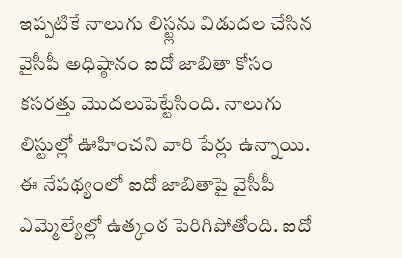ఇప్పటికే నాలుగు లిస్ట్లను విడుదల చేసిన వైసీపీ అధిష్ఠానం ఐదో జాబితా కోసం కసరత్తు మొదలుపెట్టేసింది. నాలుగు లిస్టుల్లో ఊహించని వారి పేర్లు ఉన్నాయి. ఈ నేపథ్యంలో ఐదో జాబితాపై వైసీపీ ఎమ్మెల్యేల్లో ఉత్కంఠ పెరిగిపోతోంది. ఐదో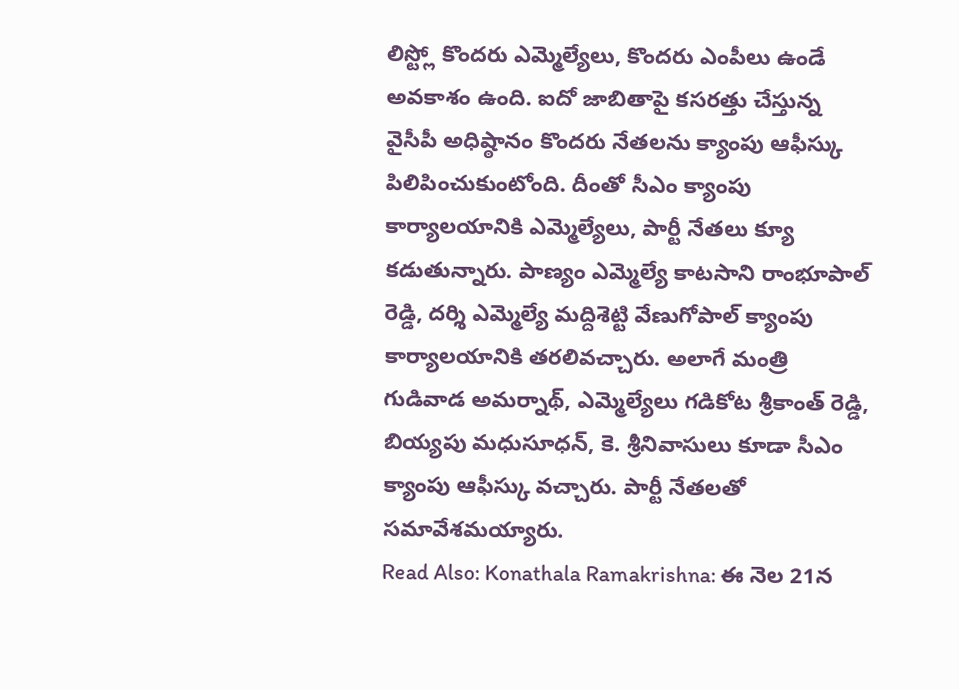లిస్ట్లో కొందరు ఎమ్మెల్యేలు, కొందరు ఎంపీలు ఉండే అవకాశం ఉంది. ఐదో జాబితాపై కసరత్తు చేస్తున్న వైసీపీ అధిష్ఠానం కొందరు నేతలను క్యాంపు ఆఫీస్కు పిలిపించుకుంటోంది. దీంతో సీఎం క్యాంపు కార్యాలయానికి ఎమ్మెల్యేలు, పార్టీ నేతలు క్యూ కడుతున్నారు. పాణ్యం ఎమ్మెల్యే కాటసాని రాంభూపాల్ రెడ్డి, దర్శి ఎమ్మెల్యే మద్దిశెట్టి వేణుగోపాల్ క్యాంపు కార్యాలయానికి తరలివచ్చారు. అలాగే మంత్రి గుడివాడ అమర్నాథ్, ఎమ్మెల్యేలు గడికోట శ్రీకాంత్ రెడ్డి, బియ్యపు మధుసూధన్, కె. శ్రీనివాసులు కూడా సీఎం క్యాంపు ఆఫీస్కు వచ్చారు. పార్టీ నేతలతో సమావేశమయ్యారు.
Read Also: Konathala Ramakrishna: ఈ నెల 21న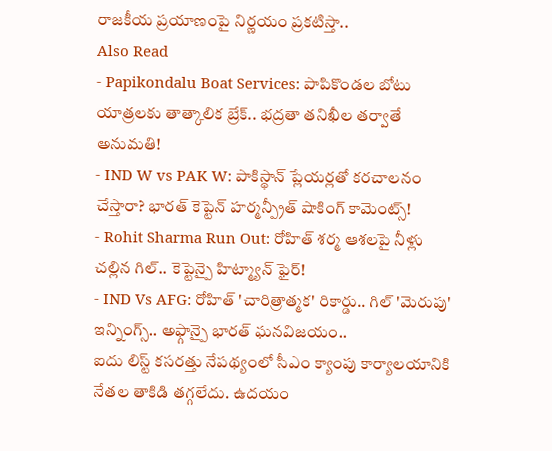రాజకీయ ప్రయాణంపై నిర్ణయం ప్రకటిస్తా..
Also Read
- Papikondalu Boat Services: పాపికొండల బోటు యాత్రలకు తాత్కాలిక బ్రేక్.. భద్రతా తనిఖీల తర్వాతే అనుమతి!
- IND W vs PAK W: పాకిస్థాన్ ప్లేయర్లతో కరచాలనం చేస్తారా? భారత్ కెప్టెన్ హర్మన్ప్రీత్ షాకింగ్ కామెంట్స్!
- Rohit Sharma Run Out: రోహిత్ శర్మ ఆశలపై నీళ్లు చల్లిన గిల్.. కెప్టెన్పై హిట్మ్యాన్ ఫైర్!
- IND Vs AFG: రోహిత్ 'చారిత్రాత్మక' రికార్డు.. గిల్ 'మెరుపు' ఇన్నింగ్స్.. అఫ్గాన్పై భారత్ ఘనవిజయం..
ఐదు లిస్ట్ కసరత్తు నేపథ్యంలో సీఎం క్యాంపు కార్యాలయానికి నేతల తాకిడి తగ్గలేదు. ఉదయం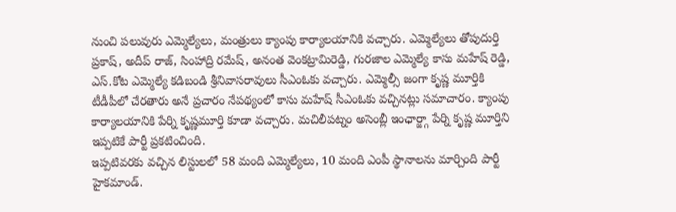నుంచి పలువురు ఎమ్మెల్యేలు, మంత్రులు క్యాంపు కార్యాలయానికి వచ్చారు. ఎమ్మెల్యేలు తోపుదుర్తి ప్రకాష్, అదీప్ రాజ్, సింహాద్రి రమేష్, అనంత వెంకట్రామిరెడ్డి, గురజాల ఎమ్మెల్యే కాసు మహేష్ రెడ్డి, ఎస్.కోట ఎమ్మెల్యే కడిబండి శ్రీనివాసరావులు సీఎంఓకు వచ్చారు. ఎమ్మెల్సీ జంగా కృష్ణ మూర్తికి టీడీపీలో చేరతారు అనే ప్రచారం నేపథ్యంలో కాసు మహేష్ సీఎంఓకు వచ్చినట్లు సమాచారం. క్యాంపు కార్యాలయానికి పేర్ని కృష్ణమూర్తి కూడా వచ్చారు. మచిలీపట్నం అసెంబ్లీ ఇంఛార్జ్గా పేర్ని కృష్ణ మూర్తిని ఇప్పటికే పార్టీ ప్రకటించింది.
ఇప్పటివరకు వచ్చిన లిస్టులలో 58 మంది ఎమ్మెల్యేలు, 10 మంది ఎంపీ స్థానాలను మార్చింది పార్టీ హైకమాండ్.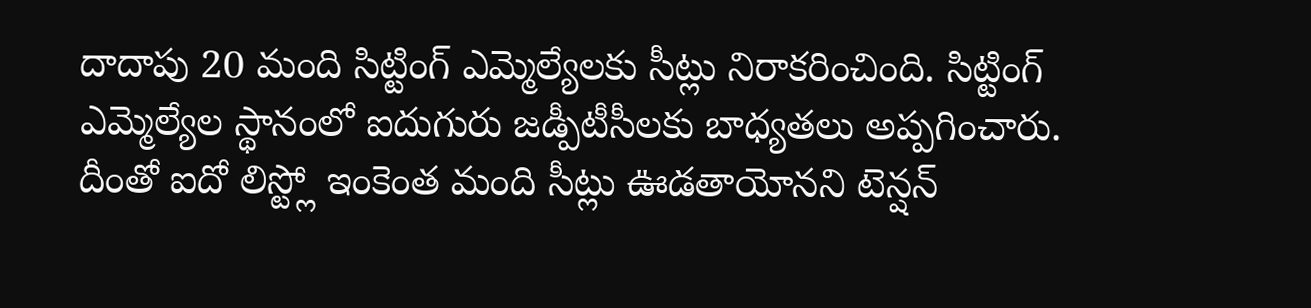దాదాపు 20 మంది సిట్టింగ్ ఎమ్మెల్యేలకు సీట్లు నిరాకరించింది. సిట్టింగ్ ఎమ్మెల్యేల స్థానంలో ఐదుగురు జడ్పీటీసీలకు బాధ్యతలు అప్పగించారు. దీంతో ఐదో లిస్ట్లో ఇంకెంత మంది సీట్లు ఊడతాయోనని టెన్షన్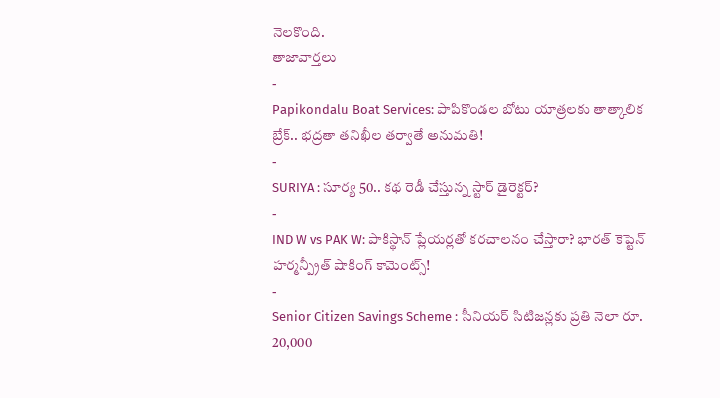నెలకొంది.
తాజావార్తలు
-
Papikondalu Boat Services: పాపికొండల బోటు యాత్రలకు తాత్కాలిక బ్రేక్.. భద్రతా తనిఖీల తర్వాతే అనుమతి!
-
SURIYA : సూర్య 50.. కథ రెడీ చేస్తున్న స్టార్ డైరెక్టర్?
-
IND W vs PAK W: పాకిస్థాన్ ప్లేయర్లతో కరచాలనం చేస్తారా? భారత్ కెప్టెన్ హర్మన్ప్రీత్ షాకింగ్ కామెంట్స్!
-
Senior Citizen Savings Scheme : సీనియర్ సిటిజన్లకు ప్రతి నెలా రూ. 20,000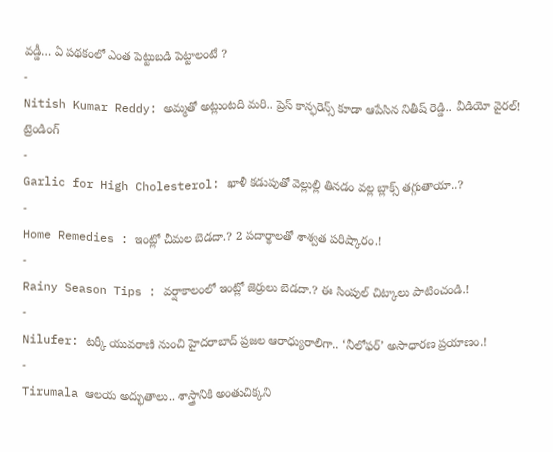వడ్డీ… ఏ పథకంలో ఎంత పెట్టుబడి పెట్టాలంటే ?
-
Nitish Kumar Reddy: అమ్మతో అట్లుంటది మరి.. ప్రెస్ కాన్ఫరెన్స్ కూడా ఆపేసిన నితీష్ రెడ్డి.. వీడియో వైరల్!
ట్రెండింగ్
-
Garlic for High Cholesterol: ఖాళీ కడుపుతో వెల్లుల్లి తినడం వల్ల బ్లాక్స్ తగ్గుతాయా..?
-
Home Remedies : ఇంట్లో చీమల బెడదా.? 2 పదార్థాలతో శాశ్వత పరిష్కారం.!
-
Rainy Season Tips : వర్షాకాలంలో ఇంట్లో జెర్రులు బెడదా.? ఈ సింపుల్ చిట్కాలు పాటించండి.!
-
Nilufer: టర్కీ యువరాణి నుంచి హైదరాబాద్ ప్రజల ఆరాధ్యురాలిగా.. ‘నీలోఫర్’ అసాధారణ ప్రయాణం.!
-
Tirumala ఆలయ అద్భుతాలు.. శాస్త్రానికి అంతుచిక్కని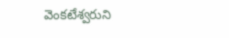వెంకటేశ్వరుని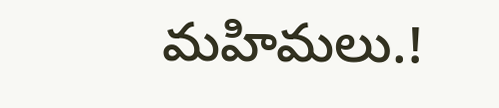మహిమలు.!